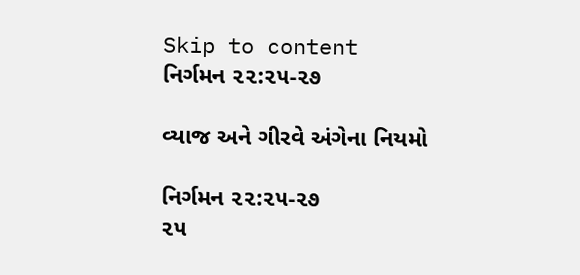Skip to content
નિર્ગમન ૨૨:૨૫-૨૭

વ્યાજ અને ગીરવે અંગેના નિયમો

નિર્ગમન ૨૨:૨૫-૨૭
૨૫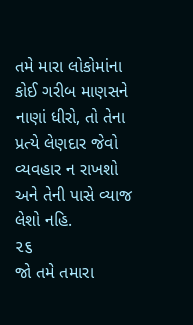તમે મારા લોકોમાંના કોઈ ગરીબ માણસને નાણાં ધીરો, તો તેના પ્રત્યે લેણદાર જેવો વ્યવહાર ન રાખશો અને તેની પાસે વ્યાજ લેશો નહિ.
૨૬
જો તમે તમારા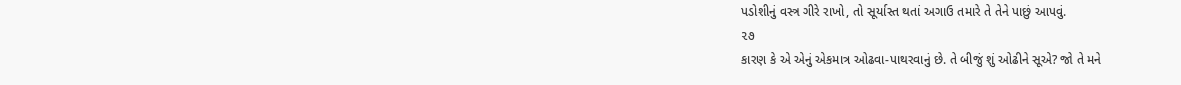પડોશીનું વસ્ત્ર ગીરે રાખો, તો સૂર્યાસ્ત થતાં અગાઉ તમારે તે તેને પાછું આપવું.
૨૭
કારણ કે એ એનું એકમાત્ર ઓઢવા-પાથરવાનું છે. તે બીજું શું ઓઢીને સૂએ? જો તે મને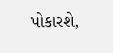પોકારશે,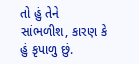તો હું તેને સાંભળીશ, કારણ કે હું કૃપાળુ છું.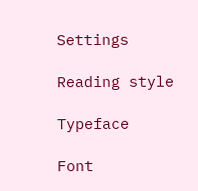Settings

Reading style

Typeface

Font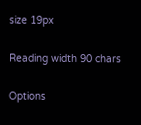size 19px

Reading width 90 chars

Options